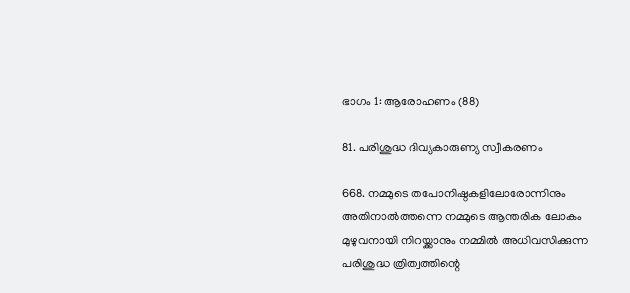ഭാഗം 1: ആരോഹണം (88)

81. പരിശുദ്ധ ദിവ്യകാരുണ്യ സ്വീകരണം

668. നമ്മുടെ തപോനിഷ്ഠകളിലോരോന്നിനും അതിനാൽത്തന്നെ നമ്മുടെ ആന്തരിക ലോകം മുഴുവനായി നിറയ്ക്കാനും നമ്മിൽ അധിവസിക്കുന്ന പരിശുദ്ധ ത്രിത്വത്തിന്റെ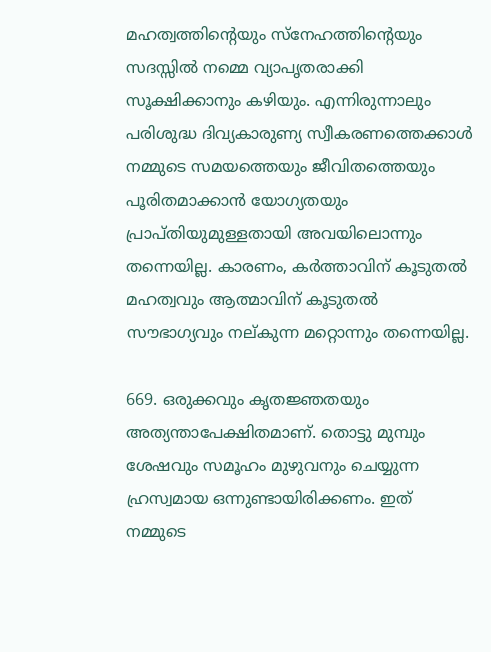മഹത്വത്തിന്റെയും സ്നേഹത്തിന്റെയും സദസ്സിൽ നമ്മെ വ്യാപൃതരാക്കി സൂക്ഷിക്കാനും കഴിയും. എന്നിരുന്നാലും പരിശുദ്ധ ദിവ്യകാരുണ്യ സ്വീകരണത്തെക്കാൾ നമ്മുടെ സമയത്തെയും ജീവിതത്തെയും പൂരിതമാക്കാൻ യോഗ്യതയും പ്രാപ്തിയുമുള്ളതായി അവയിലൊന്നും തന്നെയില്ല. കാരണം, കർത്താവിന് കൂടുതൽ മഹത്വവും ആത്മാവിന് കൂടുതൽ സൗഭാഗ്യവും നല്കുന്ന മറ്റൊന്നും തന്നെയില്ല.

669. ഒരുക്കവും കൃതജ്ഞതയും അത്യന്താപേക്ഷിതമാണ്. തൊട്ടു മുമ്പും ശേഷവും സമൂഹം മുഴുവനും ചെയ്യുന്ന ഹ്രസ്വമായ ഒന്നുണ്ടായിരിക്കണം. ഇത് നമ്മുടെ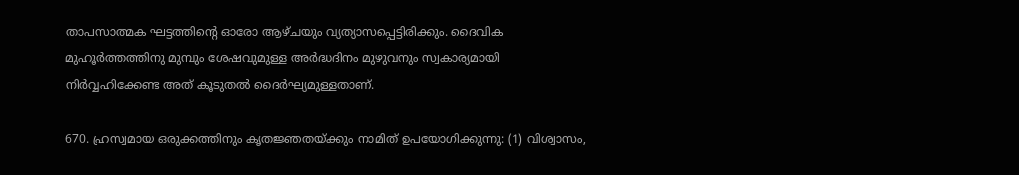താപസാത്മക ഘട്ടത്തിന്റെ ഓരോ ആഴ്ചയും വ്യത്യാസപ്പെട്ടിരിക്കും. ദൈവിക മുഹൂർത്തത്തിനു മുമ്പും ശേഷവുമുള്ള അർദ്ധദിനം മുഴുവനും സ്വകാര്യമായി നിർവ്വഹിക്കേണ്ട അത് കൂടുതൽ ദൈർഘ്യമുള്ളതാണ്.

670. ഹ്രസ്വമായ ഒരുക്കത്തിനും കൃതജ്ഞതയ്ക്കും നാമിത് ഉപയോഗിക്കുന്നു: (1) വിശ്വാസം,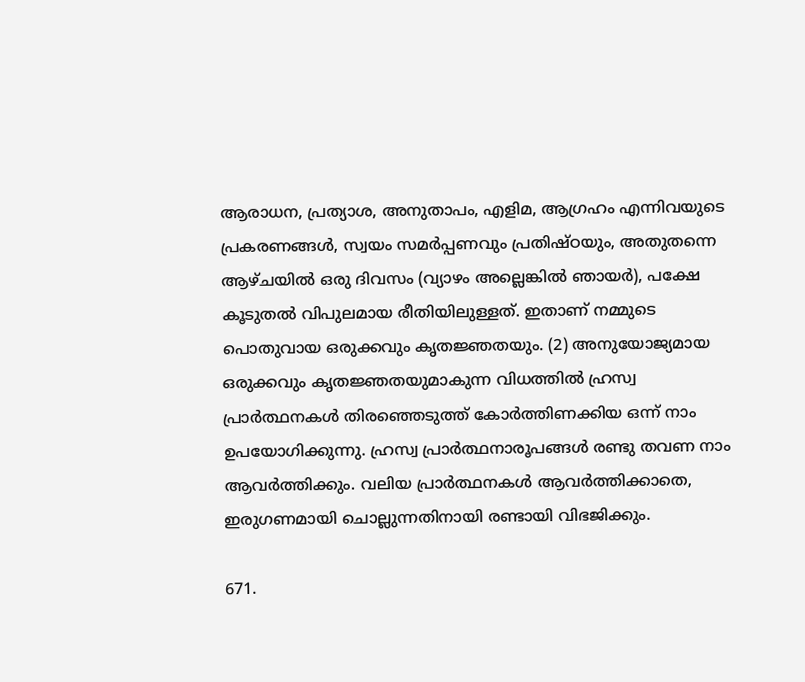ആരാധന, പ്രത്യാശ, അനുതാപം, എളിമ, ആഗ്രഹം എന്നിവയുടെ പ്രകരണങ്ങൾ, സ്വയം സമർപ്പണവും പ്രതിഷ്ഠയും, അതുതന്നെ ആഴ്ചയിൽ ഒരു ദിവസം (വ്യാഴം അല്ലെങ്കിൽ ഞായർ), പക്ഷേ കൂടുതൽ വിപുലമായ രീതിയിലുള്ളത്. ഇതാണ് നമ്മുടെ പൊതുവായ ഒരുക്കവും കൃതജ്ഞതയും. (2) അനുയോജ്യമായ ഒരുക്കവും കൃതജ്ഞതയുമാകുന്ന വിധത്തിൽ ഹ്രസ്വ പ്രാർത്ഥനകൾ തിരഞ്ഞെടുത്ത് കോർത്തിണക്കിയ ഒന്ന് നാം ഉപയോഗിക്കുന്നു. ഹ്രസ്വ പ്രാർത്ഥനാരൂപങ്ങൾ രണ്ടു തവണ നാം ആവർത്തിക്കും. വലിയ പ്രാർത്ഥനകൾ ആവർത്തിക്കാതെ, ഇരുഗണമായി ചൊല്ലുന്നതിനായി രണ്ടായി വിഭജിക്കും.

671.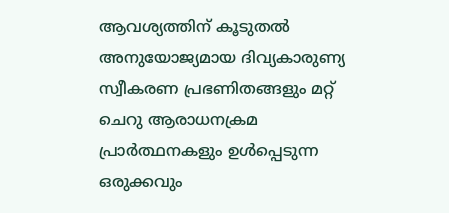ആവശ്യത്തിന് കൂടുതൽ അനുയോജ്യമായ ദിവ്യകാരുണ്യ സ്വീകരണ പ്രഭണിതങ്ങളും മറ്റ് ചെറു ആരാധനക്രമ പ്രാർത്ഥനകളും ഉൾപ്പെടുന്ന ഒരുക്കവും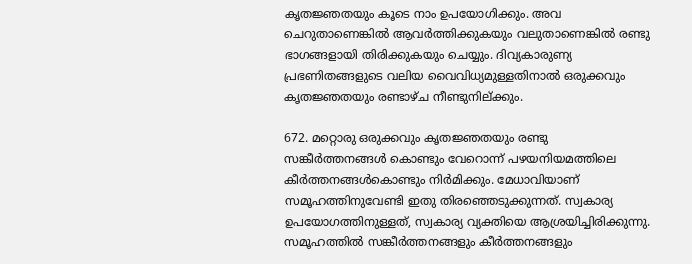കൃതജ്ഞതയും കൂടെ നാം ഉപയോഗിക്കും. അവ ചെറുതാണെങ്കിൽ ആവർത്തിക്കുകയും വലുതാണെങ്കിൽ രണ്ടു ഭാഗങ്ങളായി തിരിക്കുകയും ചെയ്യും. ദിവ്യകാരുണ്യ പ്രഭണിതങ്ങളുടെ വലിയ വൈവിധ്യമുള്ളതിനാൽ ഒരുക്കവും കൃതജ്ഞതയും രണ്ടാഴ്ച നീണ്ടുനില്ക്കും.

672. മറ്റൊരു ഒരുക്കവും കൃതജ്ഞതയും രണ്ടു സങ്കീർത്തനങ്ങൾ കൊണ്ടും വേറൊന്ന് പഴയനിയമത്തിലെ കീർത്തനങ്ങൾകൊണ്ടും നിർമിക്കും. മേധാവിയാണ് സമൂഹത്തിനുവേണ്ടി ഇതു തിരഞ്ഞെടുക്കുന്നത്. സ്വകാര്യ ഉപയോഗത്തിനുള്ളത്, സ്വകാര്യ വ്യക്തിയെ ആശ്രയിച്ചിരിക്കുന്നു. സമൂഹത്തിൽ സങ്കീർത്തനങ്ങളും കീർത്തനങ്ങളും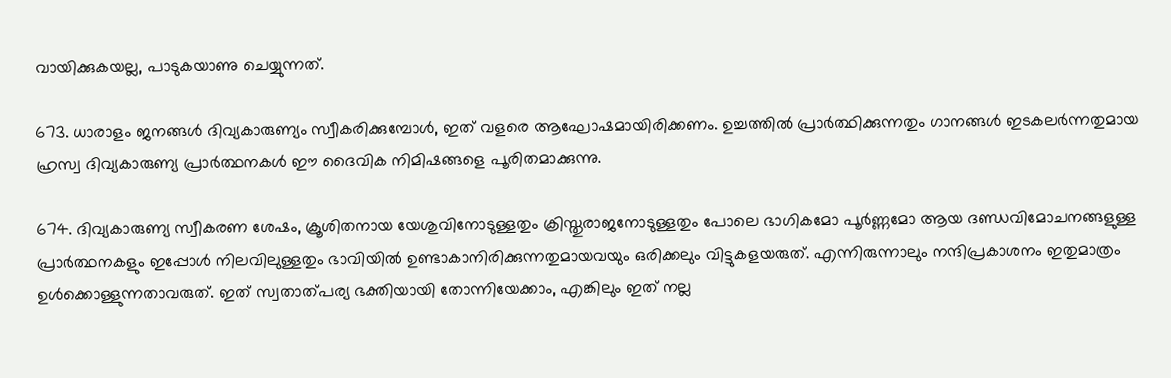വായിക്കുകയല്ല, പാടുകയാണു ചെയ്യുന്നത്.

673. ധാരാളം ജനങ്ങൾ ദിവ്യകാരുണ്യം സ്വീകരിക്കുമ്പോൾ, ഇത് വളരെ ആഘോഷമായിരിക്കണം. ഉച്ചത്തിൽ പ്രാർത്ഥിക്കുന്നതും ഗാനങ്ങൾ ഇടകലർന്നതുമായ ഹ്രസ്വ ദിവ്യകാരുണ്യ പ്രാർത്ഥനകൾ ഈ ദൈവിക നിമിഷങ്ങളെ പൂരിതമാക്കുന്നു.

674. ദിവ്യകാരുണ്യ സ്വീകരണ ശേഷം, ക്രൂശിതനായ യേശുവിനോടുള്ളതും ക്രിസ്തുരാജനോടുള്ളതും പോലെ ഭാഗികമോ പൂർണ്ണമോ ആയ ദണ്ഡവിമോചനങ്ങളുള്ള പ്രാർത്ഥനകളും ഇപ്പോൾ നിലവിലുള്ളതും ഭാവിയിൽ ഉണ്ടാകാനിരിക്കുന്നതുമായവയും ഒരിക്കലും വിട്ടുകളയരുത്. എന്നിരുന്നാലും നന്ദിപ്രകാശനം ഇതുമാത്രം ഉൾക്കൊള്ളുന്നതാവരുത്. ഇത് സ്വതാത്പര്യ ഭക്തിയായി തോന്നിയേക്കാം, എങ്കിലും ഇത് നല്ല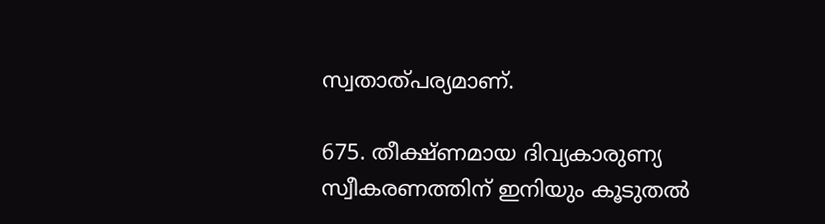സ്വതാത്പര്യമാണ്.

675. തീക്ഷ്ണമായ ദിവ്യകാരുണ്യ സ്വീകരണത്തിന് ഇനിയും കൂടുതൽ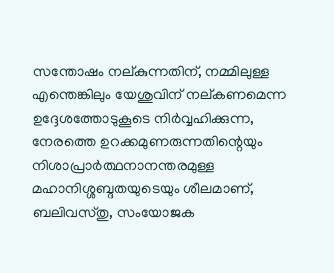സന്തോഷം നല്കുന്നതിന്, നമ്മിലുള്ള എന്തെങ്കിലും യേശുവിന് നല്കണമെന്ന ഉദ്ദേശത്തോടുകൂടെ നിർവ്വഹിക്കുന്ന, നേരത്തെ ഉറക്കമുണരുന്നതിന്റെയും നിശാപ്രാർത്ഥനാനന്തരമുള്ള മഹാനിശ്ശബ്ദതയുടെയും ശീലമാണ്, ബലിവസ്തു, സംയോജക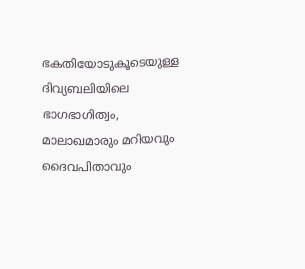ഭകതിയോടുകൂടെയുള്ള ദിവ്യബലിയിലെ ഭാഗഭാഗിത്വം, മാലാഖമാരും മറിയവും ദൈവപിതാവും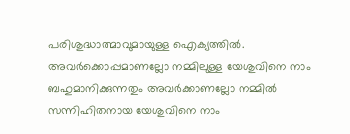പരിശുദ്ധാത്മാവുമായുള്ള ഐക്യത്തിൽ. അവർക്കൊപ്പമാണല്ലോ നമ്മിലുള്ള യേശുവിനെ നാം ബഹുമാനിക്കുന്നതും അവർക്കാണല്ലോ നമ്മിൽ സന്നിഹിതനായ യേശുവിനെ നാം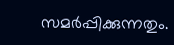സമർപ്പിക്കുന്നതും.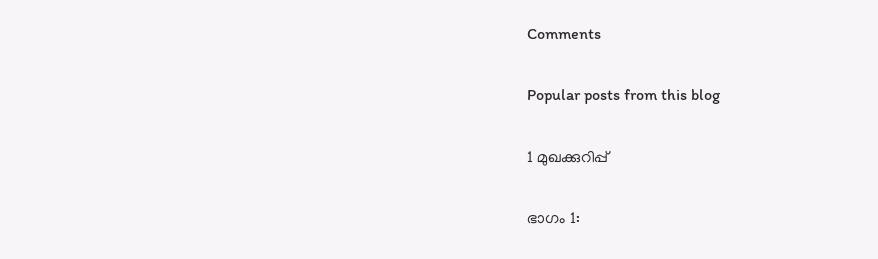Comments

Popular posts from this blog

1 മുഖക്കുറിപ്പ്

ഭാഗം 1: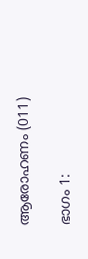ആരോഹണം (011)

ഭാഗം 1: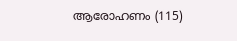ആരോഹണം (115)